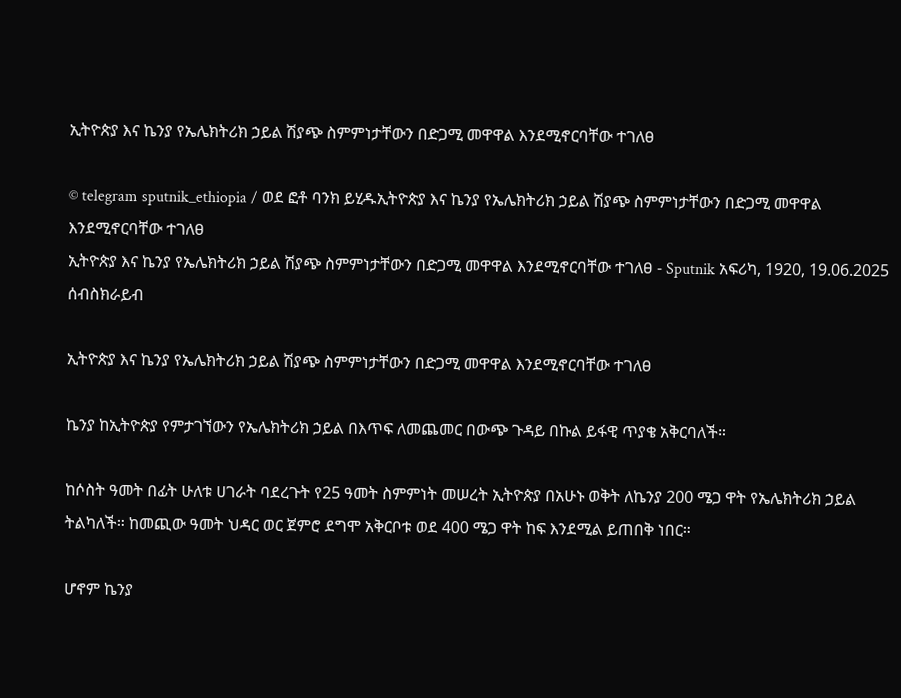ኢትዮጵያ እና ኬንያ የኤሌክትሪክ ኃይል ሽያጭ ስምምነታቸውን በድጋሚ መዋዋል እንደሚኖርባቸው ተገለፀ

© telegram sputnik_ethiopia / ወደ ፎቶ ባንክ ይሂዱኢትዮጵያ እና ኬንያ የኤሌክትሪክ ኃይል ሽያጭ ስምምነታቸውን በድጋሚ መዋዋል እንደሚኖርባቸው ተገለፀ
ኢትዮጵያ እና ኬንያ የኤሌክትሪክ ኃይል ሽያጭ ስምምነታቸውን በድጋሚ መዋዋል እንደሚኖርባቸው ተገለፀ - Sputnik አፍሪካ, 1920, 19.06.2025
ሰብስክራይብ

ኢትዮጵያ እና ኬንያ የኤሌክትሪክ ኃይል ሽያጭ ስምምነታቸውን በድጋሚ መዋዋል እንደሚኖርባቸው ተገለፀ

ኬንያ ከኢትዮጵያ የምታገኘውን የኤሌክትሪክ ኃይል በእጥፍ ለመጨመር በውጭ ጉዳይ በኩል ይፋዊ ጥያቄ አቅርባለች።

ከሶስት ዓመት በፊት ሁለቱ ሀገራት ባደረጉት የ25 ዓመት ስምምነት መሠረት ኢትዮጵያ በአሁኑ ወቅት ለኬንያ 200 ሜጋ ዋት የኤሌክትሪክ ኃይል ትልካለች። ከመጪው ዓመት ህዳር ወር ጀምሮ ደግሞ አቅርቦቱ ወደ 400 ሜጋ ዋት ከፍ እንደሚል ይጠበቅ ነበር።

ሆኖም ኬንያ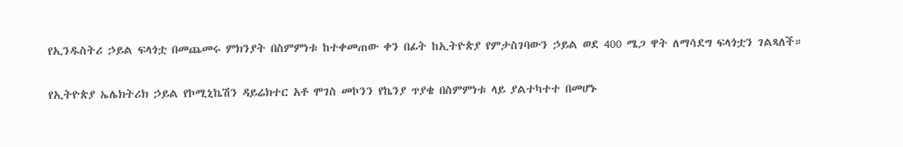የኢንዱስትሪ ኃይል ፍላጎቷ በመጨመሩ ምክንያት በስምምነቱ ከተቀመጠው ቀን በፊት ከኢትዮጵያ የምታስገባውን ኃይል ወደ 400 ሜጋ ዋት ለማሳደግ ፍላጎቷን ገልጻለች።

የኢትዮጵያ ኤሌክትሪክ ኃይል የኮሚኒኬሽን ዳይሬክተር አቶ ሞገስ መኮንን የኬንያ ጥያቄ በስምምነቱ ላይ ያልተካተተ በመሆኑ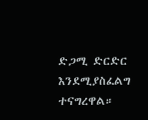ድጋሚ ድርድር እንደሚያስፈልግ ተናግረዋል።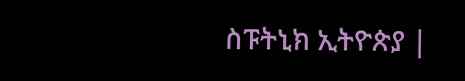ስፑትኒክ ኢትዮጵያ |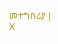መተግበሪያ | X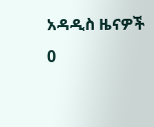አዳዲስ ዜናዎች
0